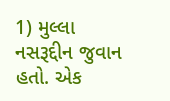1) મુલ્લા નસરૂદ્દીન જુવાન હતો. એક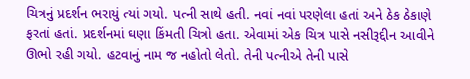ચિત્રનું પ્રદર્શન ભરાયું ત્યાં ગયો. પત્ની સાથે હતી. નવાં નવાં પરણેલા હતાં અને ઠેક ઠેકાણે ફરતાં હતાં. પ્રદર્શનમાં ઘણા કિંમતી ચિત્રો હતા. એવામાં એક ચિત્ર પાસે નસીરૂદ્દીન આવીને ઊભો રહી ગયો. હટવાનું નામ જ નહોતો લેતો. તેની પત્નીએ તેની પાસે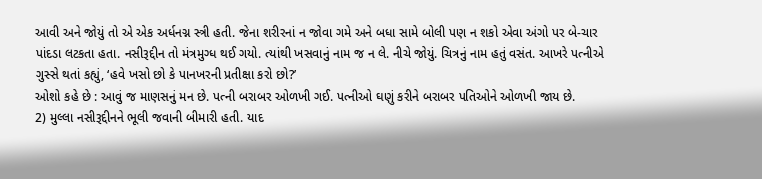આવી અને જોયું તો એ એક અર્ધનગ્ન સ્ત્રી હતી. જેના શરીરનાં ન જોવા ગમે અને બધા સામે બોલી પણ ન શકો એવા અંગો પર બે-ચાર પાંદડા લટકતા હતા. નસીરૂદ્દીન તો મંત્રમુગ્ધ થઈ ગયો. ત્યાંથી ખસવાનું નામ જ ન લે. નીચે જોયું. ચિત્રનું નામ હતું વસંત. આખરે પત્નીએ ગુસ્સે થતાં કહ્યું, ‘હવે ખસો છો કે પાનખરની પ્રતીક્ષા કરો છો?’
ઓશો કહે છે : આવું જ માણસનું મન છે. પત્ની બરાબર ઓળખી ગઈ. પત્નીઓ ઘણું કરીને બરાબર પતિઓને ઓળખી જાય છે.
2) મુલ્લા નસીરૂદ્દીનને ભૂલી જવાની બીમારી હતી. યાદ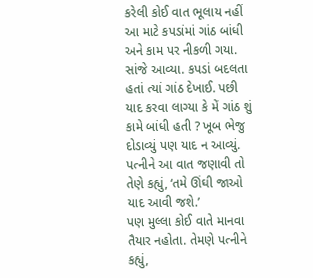કરેલી કોઈ વાત ભૂલાય નહીં આ માટે કપડાંમાં ગાંઠ બાંધી અને કામ પર નીકળી ગયા. સાંજે આવ્યા. કપડાં બદલતા હતાં ત્યાં ગાંઠ દેખાઈ. પછી યાદ કરવા લાગ્યા કે મેં ગાંઠ શું કામે બાંધી હતી ? ખૂબ ભેજુ દોડાવ્યું પણ યાદ ન આવ્યું. પત્નીને આ વાત જણાવી તો તેણે કહ્યું, ‘તમે ઊંઘી જાઓ યાદ આવી જશે.’
પણ મુલ્લા કોઈ વાતે માનવા તૈયાર નહોતા. તેમણે પત્નીને કહ્યું,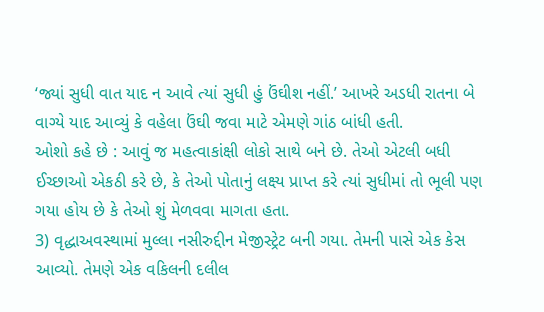‘જ્યાં સુધી વાત યાદ ન આવે ત્યાં સુધી હું ઉંઘીશ નહીં.’ આખરે અડધી રાતના બે વાગ્યે યાદ આવ્યું કે વહેલા ઉંઘી જવા માટે એમણે ગાંઠ બાંધી હતી.
ઓશો કહે છે : આવું જ મહત્વાકાંક્ષી લોકો સાથે બને છે. તેઓ એટલી બધી ઈચ્છાઓ એકઠી કરે છે, કે તેઓ પોતાનું લક્ષ્ય પ્રાપ્ત કરે ત્યાં સુધીમાં તો ભૂલી પણ ગયા હોય છે કે તેઓ શું મેળવવા માગતા હતા.
3) વૃદ્ધાઅવસ્થામાં મુલ્લા નસીરુદ્દીન મેજીસ્ટ્રેટ બની ગયા. તેમની પાસે એક કેસ આવ્યો. તેમણે એક વકિલની દલીલ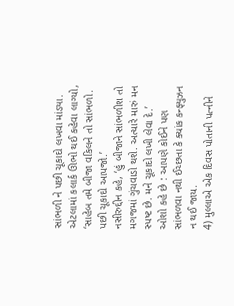સાંભળી ને પછી ચૂકાદો લખવા માંડ્યા. એટલામાં કલાર્ક ઊભો થઈ કહેવા લાગ્યો, ‘સાહેબ તમે બીજા વકિલને તો સાંભળો. પછી ચૂકાદો આપજો.’
નસીરુદ્દીન કહે, ‘હું બીજાને સાંભળીશ તો મગજમાં ગુંચવાડો થશે. અત્યારે મારું મન સ્પષ્ટ છે. મને ચૂકાદો લખી લેવા દે.’
ઓશો કહે છે : આપણે કોઈને પણ સાંભળવા નથી ઈચ્છતા કે ક્યાંક કન્ફ્યુઝન ન થઈ જાય.
4) મુલ્લાએ એક દિવસ પોતાની પત્નીને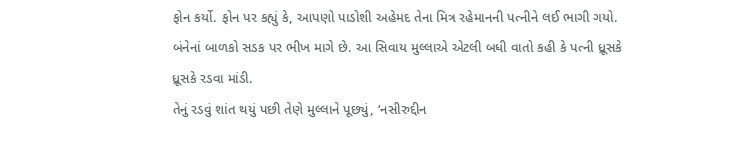ફોન કર્યો. ફોન પર કહ્યું કે, આપણો પાડોશી અહેમદ તેના મિત્ર રહેમાનની પત્નીને લઈ ભાગી ગયો. બંનેનાં બાળકો સડક પર ભીખ માગે છે. આ સિવાય મુલ્લાએ એટલી બધી વાતો કહી કે પત્ની ધ્રૂસકે ધ્રૂસકે રડવા માંડી.
તેનું રડવું શાંત થયું પછી તેણે મુલ્લાને પૂછ્યું, ‘નસીરુદ્દીન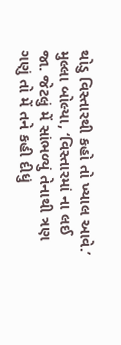થોડુ વિસ્તારથી કહો તો ખ્યાલ આવે.’
મુલ્લા બોલ્યા, ‘વિસ્તારમાં ના લઈ જા. જેટલું મેં સાંભળ્યું તેનાથી ત્રણ ગણું તો મેં તને કહી દીધું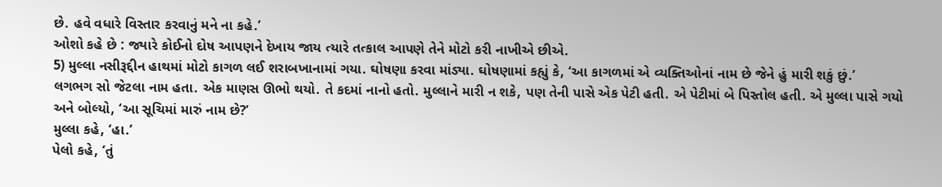છે. હવે વધારે વિસ્તાર કરવાનું મને ના કહે.’
ઓશો કહે છે : જ્યારે કોઈનો દોષ આપણને દેખાય જાય ત્યારે તત્કાલ આપણે તેને મોટો કરી નાખીએ છીએ.
5) મુલ્લા નસીરૂદ્દીન હાથમાં મોટો કાગળ લઈ શરાબખાનામાં ગયા. ઘોષણા કરવા માંડ્યા. ઘોષણામાં કહ્યું કે, ‘આ કાગળમાં એ વ્યક્તિઓનાં નામ છે જેને હું મારી શકું છું.’
લગભગ સો જેટલા નામ હતા. એક માણસ ઊભો થયો. તે કદમાં નાનો હતો. મુલ્લાને મારી ન શકે, પણ તેની પાસે એક પેટી હતી. એ પેટીમાં બે પિસ્તોલ હતી. એ મુલ્લા પાસે ગયો અને બોલ્યો, ‘આ સૂચિમાં મારું નામ છે?’
મુલ્લા કહે, ‘હા.’
પેલો કહે, ‘તું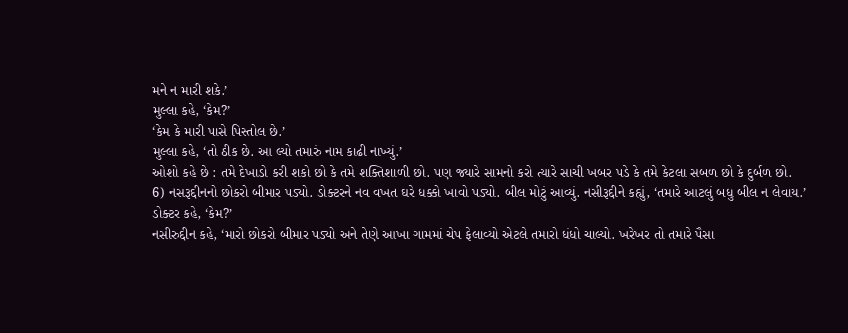મને ન મારી શકે.’
મુલ્લા કહે, ‘કેમ?’
‘કેમ કે મારી પાસે પિસ્તોલ છે.’
મુલ્લા કહે, ‘તો ઠીક છે. આ લ્યો તમારું નામ કાઢી નાખ્યું.’
ઓશો કહે છે : તમે દેખાડો કરી શકો છો કે તમે શક્તિશાળી છો. પણ જ્યારે સામનો કરો ત્યારે સાચી ખબર પડે કે તમે કેટલા સબળ છો કે દુર્બળ છો.
6) નસરૂદ્દીનનો છોકરો બીમાર પડ્યો. ડોક્ટરને નવ વખત ઘરે ધક્કો ખાવો પડ્યો. બીલ મોટું આવ્યું. નસીરૂદ્દીને કહ્યું, ‘તમારે આટલું બધુ બીલ ન લેવાય.’
ડોક્ટર કહે, ‘કેમ?’
નસીરુદ્દીન કહે, ‘મારો છોકરો બીમાર પડ્યો અને તેણે આખા ગામમાં ચેપ ફેલાવ્યો એટલે તમારો ધંધો ચાલ્યો. ખરેખર તો તમારે પૈસા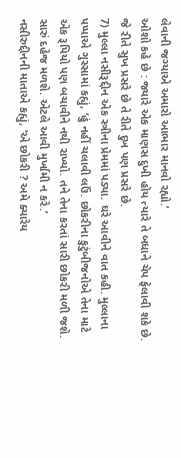લેવાની જગ્યાએ અમારો આભાર માનવો રહ્યો.’
ઓશો કહે છે : જ્યારે એક માણસ દુખી હોય ત્યારે તે બધાને ચેપ ફેલાવી શકે છે. જે રીતે સુખ પ્રસરે છે તે રીતે દુખ પણ પ્રસરે છે.
7) મુલ્લા નસીરૂદ્દીન એક સ્ત્રીના પ્રેમમાં પડ્યા. ઘરે આવીને વાત કહી. મુલ્લાના પપ્પાએ ગુસ્સામાં કહ્યું, ‘હું નહીં ચલાવી લઉં. છોકરીના કુટુંબીજનોએ તેના માટે એક રૂપિયો પણ બચાવીને નથી રાખ્યો. તને તેના કરતાં સારી છોકરી મળી જશે. સારું દહેજ મળશે. એટલે આવી મુર્ખામી ન કરે.’
નસીરુદ્દીનની માતાએ કહ્યું, ‘એ છોકરી ? અમે ક્યારેય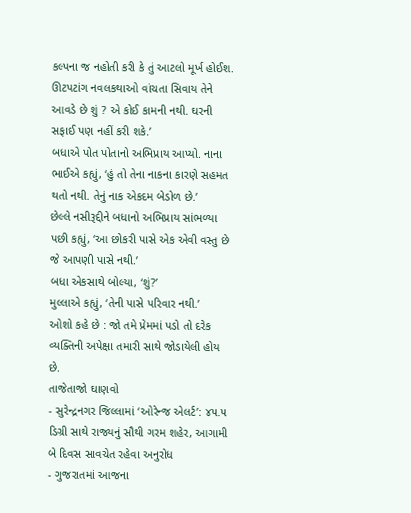કલ્પના જ નહોતી કરી કે તું આટલો મૂર્ખ હોઈશ. ઊટપટાંગ નવલકથાઓ વાંચતા સિવાય તેને આવડે છે શું ? એ કોઈ કામની નથી. ઘરની સફાઈ પણ નહીં કરી શકે.’
બધાએ પોત પોતાનો અભિપ્રાય આપ્યો. નાના ભાઈએ કહ્યું, ‘હું તો તેના નાકના કારણે સહમત થતો નથી. તેનું નાક એકદમ બેડોળ છે.’
છેલ્લે નસીરૂદ્દીને બધાનો અભિપ્રાય સાંભળ્યા પછી કહ્યું, ‘આ છોકરી પાસે એક એવી વસ્તુ છે જે આપણી પાસે નથી.’
બધા એકસાથે બોલ્યા, ‘શું?’
મુલ્લાએ કહ્યું, ‘તેની પાસે પરિવાર નથી.’
ઓશો કહે છે : જો તમે પ્રેમમાં પડો તો દરેક વ્યક્તિની અપેક્ષા તમારી સાથે જોડાયેલી હોય છે.
તાજેતાજો ઘાણવો
- સુરેન્દ્રનગર જિલ્લામાં ‘ઓરેન્જ એલર્ટ’: ૪૫.૫ ડિગ્રી સાથે રાજ્યનું સૌથી ગરમ શહેર, આગામી બે દિવસ સાવચેત રહેવા અનુરોધ
- ગુજરાતમાં આજના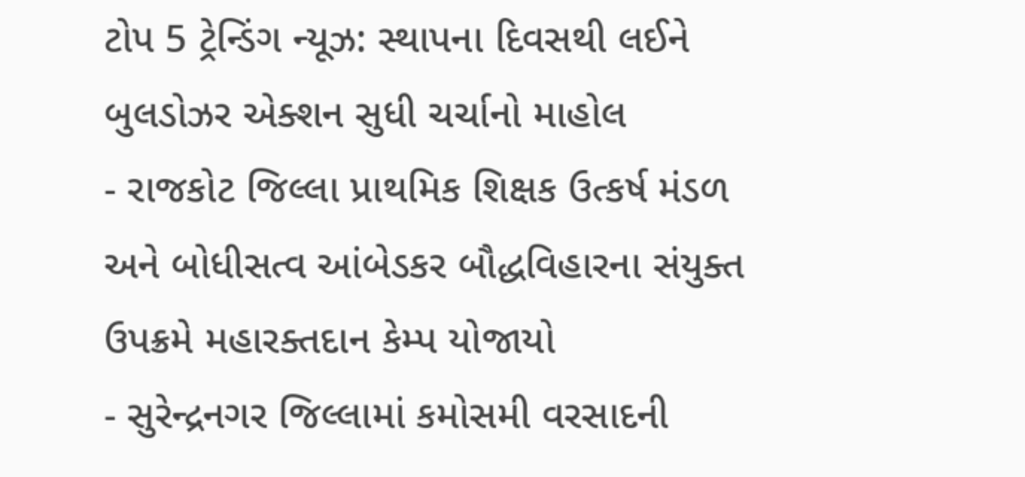ટોપ 5 ટ્રેન્ડિંગ ન્યૂઝ: સ્થાપના દિવસથી લઈને બુલડોઝર એક્શન સુધી ચર્ચાનો માહોલ
- રાજકોટ જિલ્લા પ્રાથમિક શિક્ષક ઉત્કર્ષ મંડળ અને બોધીસત્વ આંબેડકર બૌદ્ધવિહારના સંયુક્ત ઉપક્રમે મહારક્તદાન કેમ્પ યોજાયો
- સુરેન્દ્રનગર જિલ્લામાં કમોસમી વરસાદની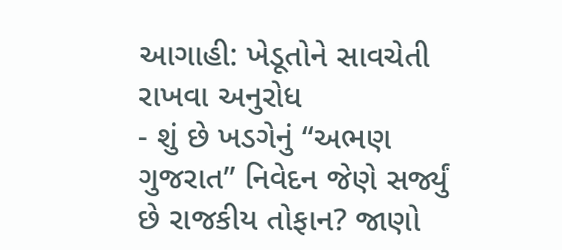આગાહી: ખેડૂતોને સાવચેતી રાખવા અનુરોધ
- શું છે ખડગેનું “અભણ ગુજરાત” નિવેદન જેણે સર્જ્યું છે રાજકીય તોફાન? જાણો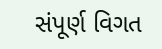સંપૂર્ણ વિગત